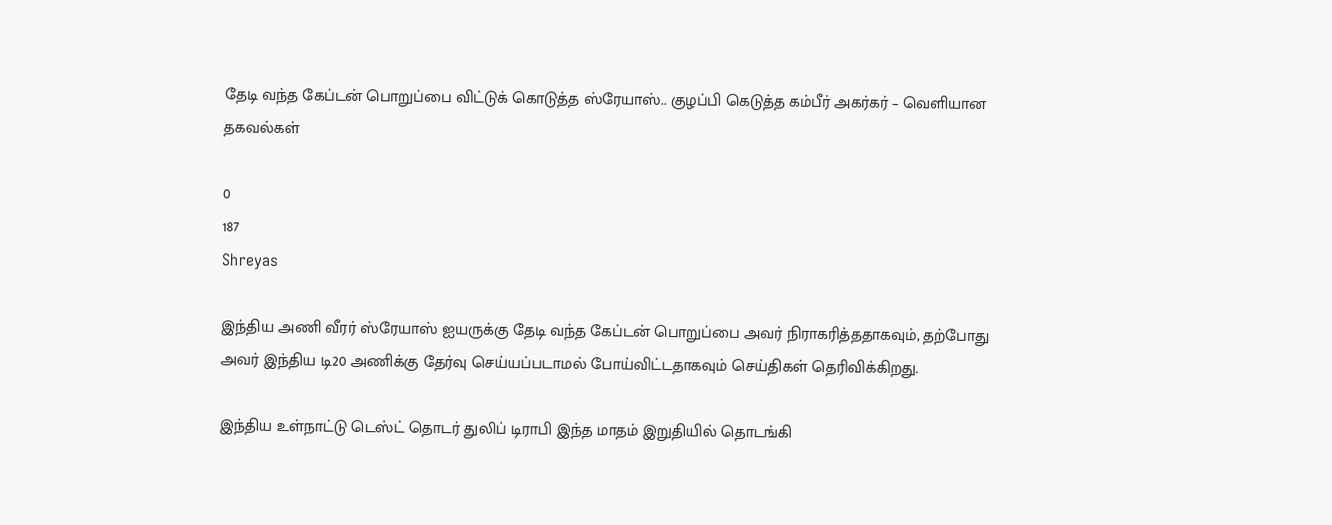தேடி வந்த கேப்டன் பொறுப்பை விட்டுக் கொடுத்த ஸ்ரேயாஸ்.. குழப்பி கெடுத்த கம்பீர் அகர்கர் – வெளியான தகவல்கள்

0
187
Shreyas

இந்திய அணி வீரர் ஸ்ரேயாஸ் ஐயருக்கு தேடி வந்த கேப்டன் பொறுப்பை அவர் நிராகரித்ததாகவும், தற்போது அவர் இந்திய டி20 அணிக்கு தேர்வு செய்யப்படாமல் போய்விட்டதாகவும் செய்திகள் தெரிவிக்கிறது.

இந்திய உள்நாட்டு டெஸ்ட் தொடர் துலிப் டிராபி இந்த மாதம் இறுதியில் தொடங்கி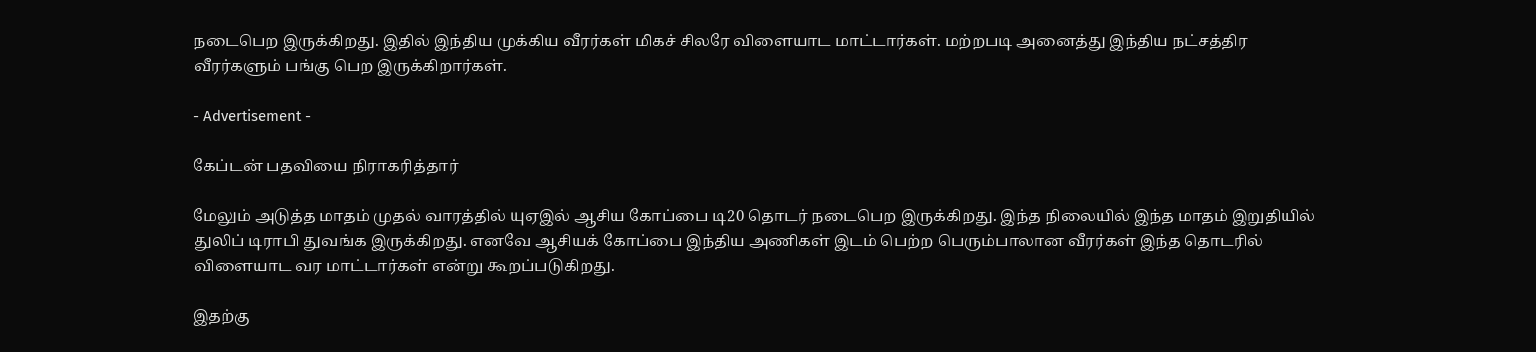நடைபெற இருக்கிறது. இதில் இந்திய முக்கிய வீரர்கள் மிகச் சிலரே விளையாட மாட்டார்கள். மற்றபடி அனைத்து இந்திய நட்சத்திர வீரர்களும் பங்கு பெற இருக்கிறார்கள்.

- Advertisement -

கேப்டன் பதவியை நிராகரித்தார்

மேலும் அடுத்த மாதம் முதல் வாரத்தில் யுஏஇல் ஆசிய கோப்பை டி20 தொடர் நடைபெற இருக்கிறது. இந்த நிலையில் இந்த மாதம் இறுதியில் துலிப் டிராபி துவங்க இருக்கிறது. எனவே ஆசியக் கோப்பை இந்திய அணிகள் இடம் பெற்ற பெரும்பாலான வீரர்கள் இந்த தொடரில் விளையாட வர மாட்டார்கள் என்று கூறப்படுகிறது.

இதற்கு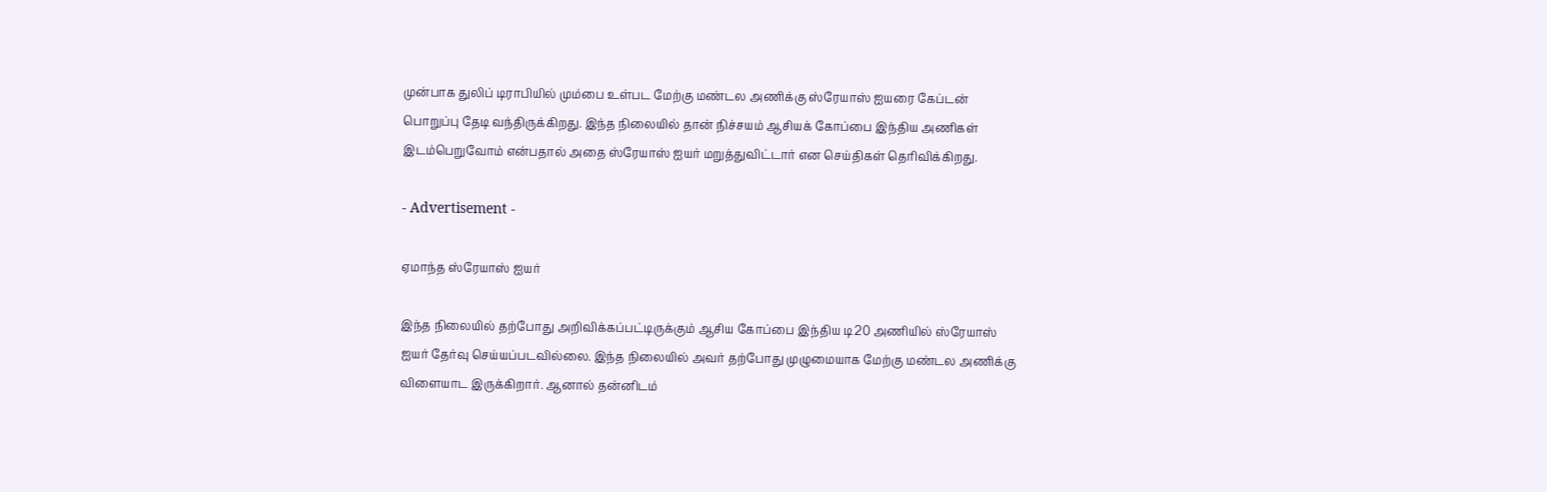முன்பாக துலிப் டிராபியில் மும்பை உள்பட மேற்கு மண்டல அணிக்கு ஸ்ரேயாஸ் ஐயரை கேப்டன் பொறுப்பு தேடி வந்திருக்கிறது. இந்த நிலையில் தான் நிச்சயம் ஆசியக் கோப்பை இந்திய அணிகள் இடம்பெறுவோம் என்பதால் அதை ஸ்ரேயாஸ் ஐயர் மறுத்துவிட்டார் என செய்திகள் தெரிவிக்கிறது.

- Advertisement -

ஏமாந்த ஸ்ரேயாஸ் ஐயர்

இந்த நிலையில் தற்போது அறிவிக்கப்பட்டிருக்கும் ஆசிய கோப்பை இந்திய டி20 அணியில் ஸ்ரேயாஸ் ஐயர் தேர்வு செய்யப்படவில்லை. இந்த நிலையில் அவர் தற்போது முழுமையாக மேற்கு மண்டல அணிக்கு விளையாட இருக்கிறார். ஆனால் தன்னிடம்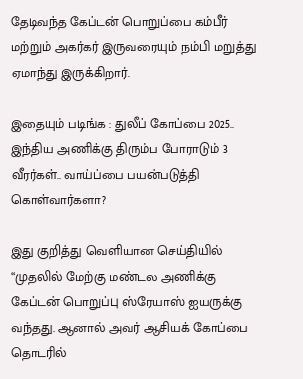தேடிவந்த கேப்டன் பொறுப்பை கம்பீர் மற்றும் அகர்கர் இருவரையும் நம்பி மறுத்து ஏமாந்து இருக்கிறார்.

இதையும் படிங்க : துலீப் கோப்பை 2025.. இந்திய அணிக்கு திரும்ப போராடும் 3 வீரர்கள்.. வாய்ப்பை பயன்படுத்தி கொள்வார்களா?

இது குறித்து வெளியான செய்தியில் “முதலில் மேற்கு மண்டல அணிக்கு கேப்டன் பொறுப்பு ஸ்ரேயாஸ் ஐயருக்கு வந்தது. ஆனால் அவர் ஆசியக் கோப்பை தொடரில்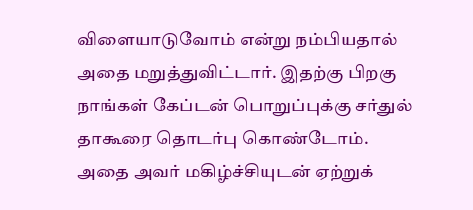விளையாடுவோம் என்று நம்பியதால் அதை மறுத்துவிட்டார். இதற்கு பிறகு நாங்கள் கேப்டன் பொறுப்புக்கு சர்துல் தாகூரை தொடர்பு கொண்டோம். அதை அவர் மகிழ்ச்சியுடன் ஏற்றுக்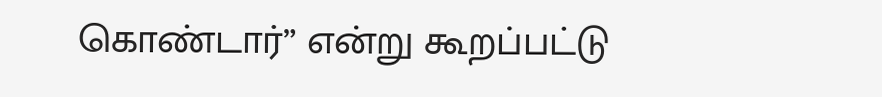கொண்டார்” என்று கூறப்பட்டு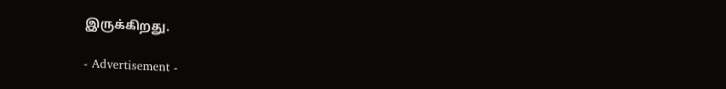இருக்கிறது.

- Advertisement -